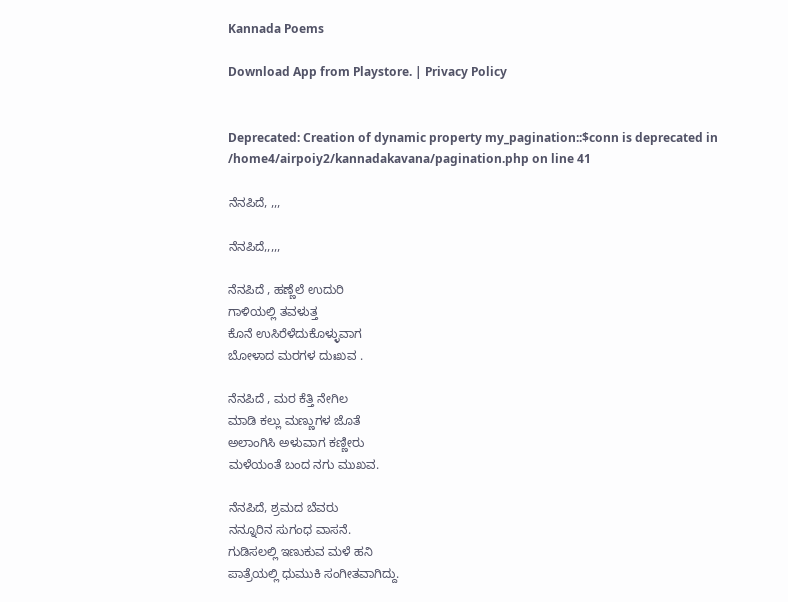Kannada Poems

Download App from Playstore. | Privacy Policy


Deprecated: Creation of dynamic property my_pagination::$conn is deprecated in /home4/airpoiy2/kannadakavana/pagination.php on line 41

ನೆನಪಿದೆ, ,,,

ನೆನಪಿದೆ,,,,,

ನೆನಪಿದೆ , ಹಣ್ಣೆಲೆ ಉದುರಿ
ಗಾಳಿಯಲ್ಲಿ ತವಳುತ್ತ
ಕೊನೆ ಉಸಿರೆಳೆದುಕೊಳ್ಳುವಾಗ
ಬೋಳಾದ ಮರಗಳ ದುಃಖವ .

ನೆನಪಿದೆ , ಮರ ಕೆತ್ತಿ ನೇಗಿಲ
ಮಾಡಿ ಕಲ್ಲು ಮಣ್ಣುಗಳ ಜೊತೆ
ಅಲಾಂಗಿಸಿ ಅಳುವಾಗ ಕಣ್ಣೀರು
ಮಳೆಯಂತೆ ಬಂದ ನಗು ಮುಖವ.

ನೆನಪಿದೆ, ಶ್ರಮದ ಬೆವರು
ನನ್ನೂರಿನ ಸುಗಂಧ ವಾಸನೆ.
ಗುಡಿಸಲಲ್ಲಿ ಇಣುಕುವ ಮಳೆ ಹನಿ
ಪಾತ್ರೆಯಲ್ಲಿ ಧುಮುಕಿ ಸಂಗೀತವಾಗಿದ್ದು.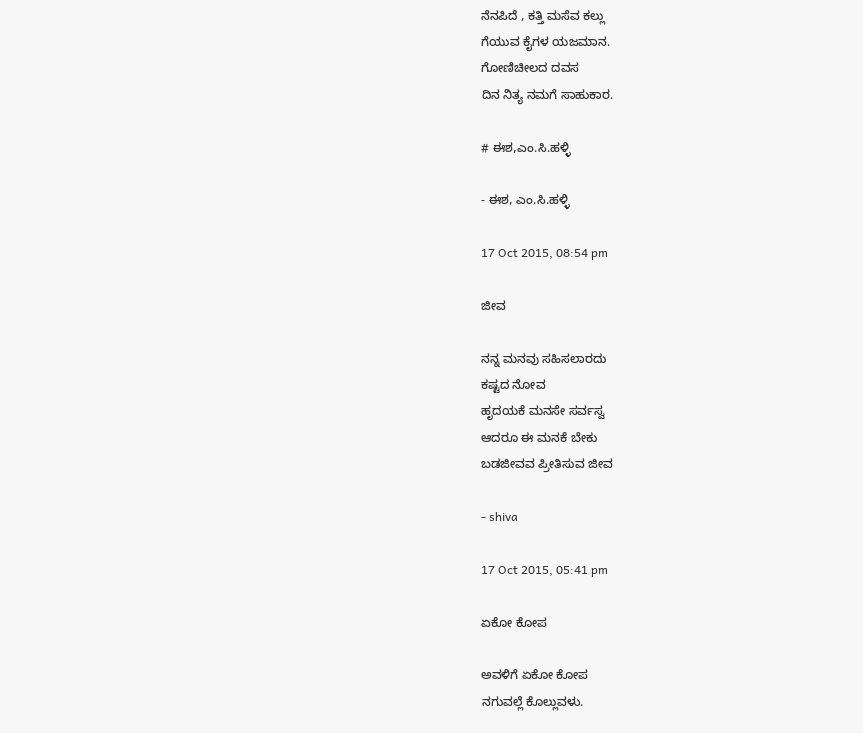ನೆನಪಿದೆ , ಕತ್ತಿ ಮಸೆವ ಕಲ್ಲು
ಗೆಯುವ ಕೈಗಳ ಯಜಮಾನ.
ಗೋಣಿಚೀಲದ ದವಸ
ದಿನ ನಿತ್ಯ ನಮಗೆ ಸಾಹುಕಾರ.

# ಈಶ,ಎಂ.ಸಿ.ಹಳ್ಳಿ

- ಈಶ, ಎಂ.ಸಿ.ಹಳ್ಳಿ

17 Oct 2015, 08:54 pm

ಜೀವ

ನನ್ನ ಮನವು ಸಹಿಸಲಾರದು
ಕಷ್ಟದ ನೋವ
ಹೃದಯಕೆ ಮನಸೇ ಸರ್ವಸ್ವ
ಆದರೂ ಈ ಮನಕೆ ಬೇಕು
ಬಡಜೀವವ ಪ್ರೀತಿಸುವ ಜೀವ

- shiva

17 Oct 2015, 05:41 pm

ಏಕೋ ಕೋಪ

ಅವಳಿಗೆ ಏಕೋ ಕೋಪ
ನಗುವಲ್ಲೆ ಕೊಲ್ಲುವಳು.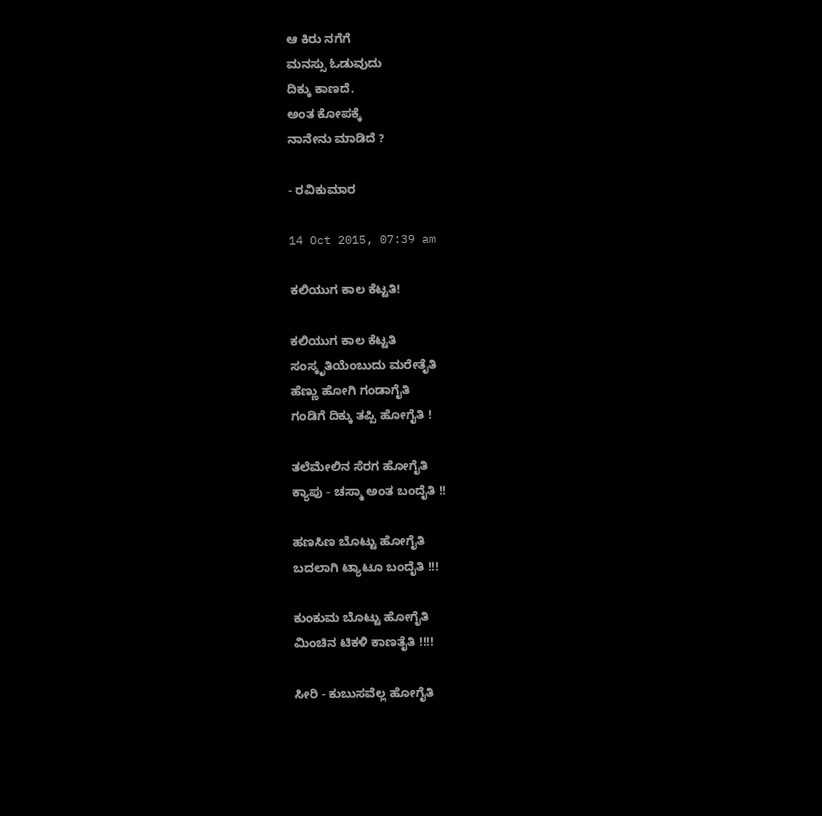ಆ ಕಿರು ನಗೆಗೆ
ಮನಸ್ಸು ಓಡುವುದು
ದಿಕ್ಕು ಕಾಣದೆ.
ಅಂತ ಕೋಪಕ್ಕೆ
ನಾನೇನು ಮಾಡಿದೆ ?

- ರವಿಕುಮಾರ

14 Oct 2015, 07:39 am

ಕಲಿಯುಗ ಕಾಲ ಕೆಟ್ಟತಿ!

ಕಲಿಯುಗ ಕಾಲ ಕೆಟ್ಟತಿ
ಸಂಸ್ಕೃತಿಯೆಂಬುದು ಮರೇತೈತಿ
ಹೆಣ್ಣು ಹೋಗಿ ಗಂಡಾಗೈತಿ
ಗಂಡಿಗೆ ದಿಕ್ಕು ತಪ್ಪಿ ಹೋಗೈತಿ !

ತಲೆಮೇಲಿನ ಸೆರಗ ಹೋಗೈತಿ
ಕ್ಯಾಪು - ಚಸ್ಮಾ ಅಂತ ಬಂದೈತಿ !!

ಹಣಸಿಣ ಬೊಟ್ಟು ಹೋಗೈತಿ
ಬದಲಾಗಿ ಟ್ಯಾಟೂ ಬಂದೈತಿ !!!

ಕುಂಕುಮ ಬೊಟ್ಟು ಹೋಗೈತಿ
ಮಿಂಚಿನ ಟಿಕಳಿ ಕಾಣತೈತಿ !!!!

ಸೀರಿ - ಕುಬುಸವೆಲ್ಲ ಹೋಗೈತಿ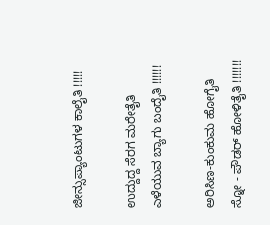ಜೀನ್ಸುಪ್ಯಾಂಟುಗಳ ಕಾಲೈತಿ !!!!!

ಉದ್ದುದ್ದ ಸೆರಗ ಮರೇತೈತಿ
ಎಳೆಯುವ ಬ್ಯಾಗು ಬಂದೈತಿ !!!!!!

ಅರಿಸಿಣ-ಕುಂಕುಮ ಹೋಗೈತಿ
ಸ್ನೋ - ಪೌಡರ್ ಹೋಳಿತೈತಿ !!!!!!!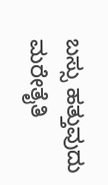ಬಸ್ಸು ಹತ್ತುವುದು ಮರೇತೈತಿ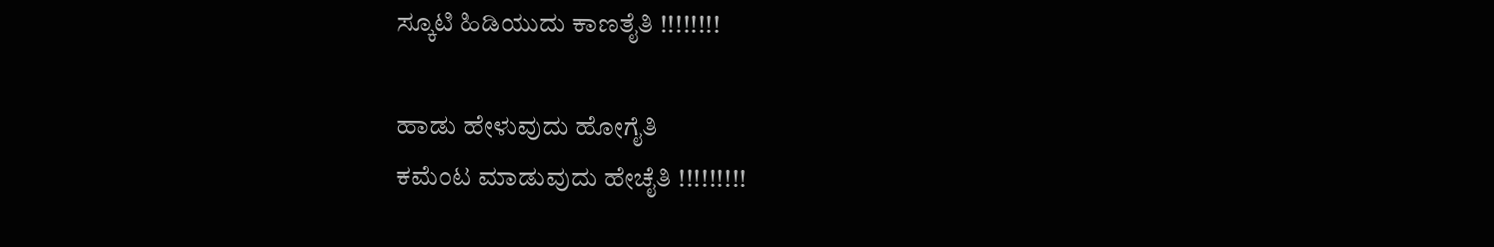ಸ್ಕೂಟಿ ಹಿಡಿಯುದು ಕಾಣತೈತಿ !!!!!!!!

ಹಾಡು ಹೇಳುವುದು ಹೋಗೈತಿ
ಕಮೆಂಟ ಮಾಡುವುದು ಹೇಚೈತಿ !!!!!!!!!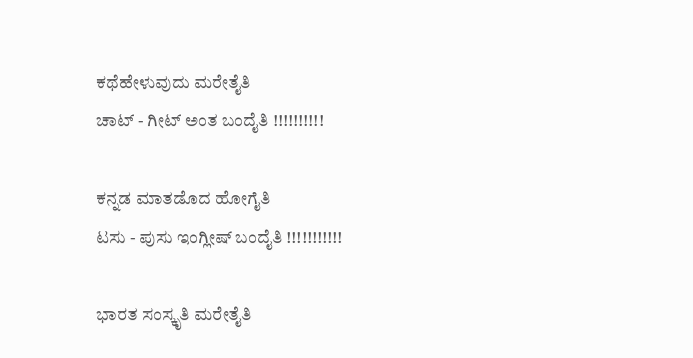ಕಥೆಹೇಳುವುದು ಮರೇತೈತಿ
ಚಾಟ್ - ಗೀಟ್ ಅಂತ ಬಂದೈತಿ !!!!!!!!!!

ಕನ್ನಡ ಮಾತಡೊದ ಹೋಗೈತಿ
ಟಸು - ಪುಸು ಇಂಗ್ಲೀಷ್ ಬಂದೈತಿ !!!!!!!!!!!

ಭಾರತ ಸಂಸ್ಕೃತಿ ಮರೇತೈತಿ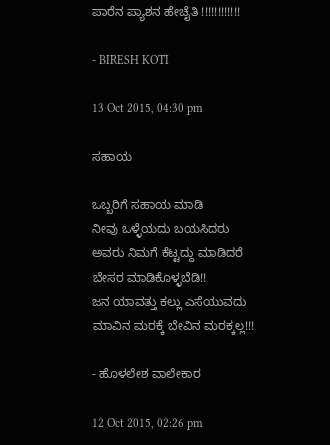ಪಾರೆನ ಪ್ಯಾಶನ ಹೇಚೈತಿ !!!!!!!!!!!!

- BIRESH KOTI

13 Oct 2015, 04:30 pm

ಸಹಾಯ

ಒಬ್ಬರಿಗೆ ಸಹಾಯ ಮಾಡಿ
ನೀವು ಒಳ್ಳೆಯದು ಬಯಸಿದರು
ಅವರು ನಿಮಗೆ ಕೆಟ್ಟದ್ದು ಮಾಡಿದರೆ
ಬೇಸರ ಮಾಡಿಕೊಳ್ಳಬೆಡಿ!!
ಜನ ಯಾವತ್ತು ಕಲ್ಲು ಎಸೆಯುವದು
ಮಾವಿನ ಮರಕ್ಕೆ ಬೇವಿನ ಮರಕ್ಕಲ್ಲ!!!

- ಹೊಳಲೇಶ ವಾಲೇಕಾರ

12 Oct 2015, 02:26 pm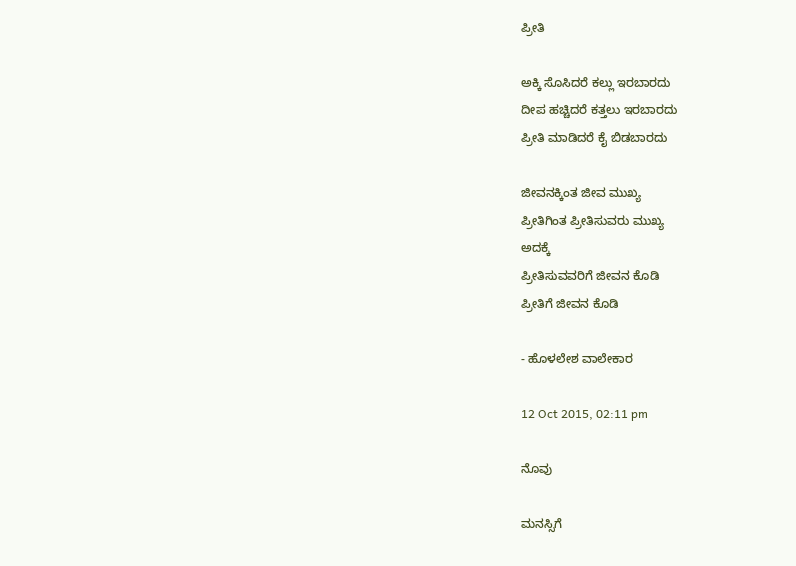ಪ್ರೀತಿ

ಅಕ್ಕಿ ಸೊಸಿದರೆ ಕಲ್ಲು ಇರಬಾರದು
ದೀಪ ಹಚ್ಚಿದರೆ ಕತ್ತಲು ಇರಬಾರದು
ಪ್ರೀತಿ ಮಾಡಿದರೆ ಕೈ ಬಿಡಬಾರದು

ಜೀವನಕ್ಕಿಂತ ಜೀವ ಮುಖ್ಯ
ಪ್ರೀತಿಗಿಂತ ಪ್ರೀತಿಸುವರು ಮುಖ್ಯ
ಅದಕ್ಕೆ
ಪ್ರೀತಿಸುವವರಿಗೆ ಜೀವನ ಕೊಡಿ
ಪ್ರೀತಿಗೆ ಜೀವನ ಕೊಡಿ

- ಹೊಳಲೇಶ ವಾಲೇಕಾರ

12 Oct 2015, 02:11 pm

ನೊವು

ಮನಸ್ಸಿಗೆ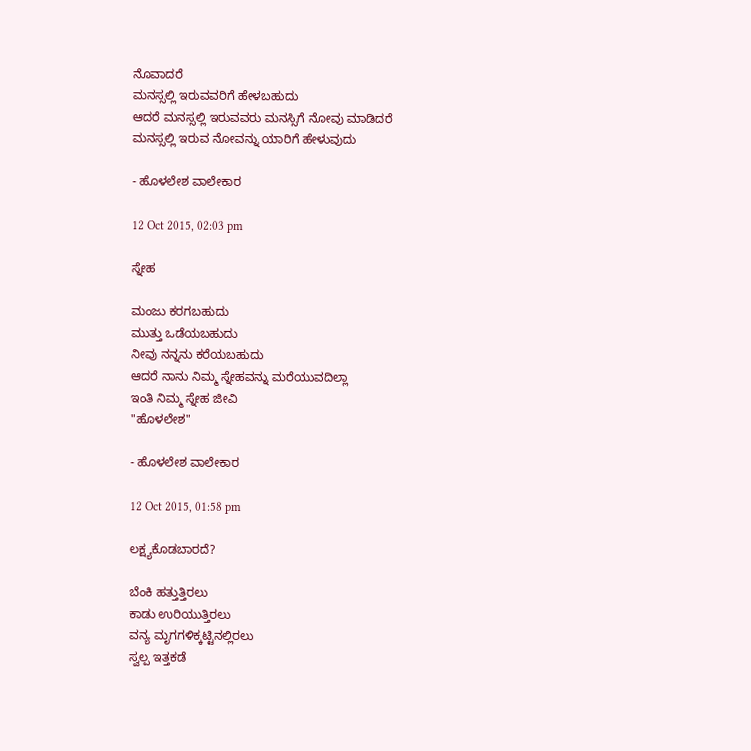ನೊವಾದರೆ
ಮನಸ್ಸಲ್ಲಿ ಇರುವವರಿಗೆ ಹೇಳಬಹುದು
ಆದರೆ ಮನಸ್ಸಲ್ಲಿ ಇರುವವರು ಮನಸ್ಸಿಗೆ ನೋವು ಮಾಡಿದರೆ
ಮನಸ್ಸಲ್ಲಿ ಇರುವ ನೋವನ್ನು ಯಾರಿಗೆ ಹೇಳುವುದು

- ಹೊಳಲೇಶ ವಾಲೇಕಾರ

12 Oct 2015, 02:03 pm

ಸ್ನೇಹ

ಮಂಜು ಕರಗಬಹುದು
ಮುತ್ತು ಒಡೆಯಬಹುದು
ನೀವು ನನ್ನನು ಕರೆಯಬಹುದು
ಆದರೆ ನಾನು ನಿಮ್ಮ ಸ್ನೇಹವನ್ನು ಮರೆಯುವದಿಲ್ಲಾ
ಇಂತಿ ನಿಮ್ಮ ಸ್ನೇಹ ಜೀವಿ
"ಹೊಳಲೇಶ"

- ಹೊಳಲೇಶ ವಾಲೇಕಾರ

12 Oct 2015, 01:58 pm

ಲಕ್ಷ್ಯಕೊಡಬಾರದೆ?

ಬೆಂಕಿ ಹತ್ತುತ್ತಿರಲು
ಕಾಡು ಉರಿಯುತ್ತಿರಲು
ವನ್ಯ ಮೃಗಗಳಿಕ್ಕಟ್ಟಿನಲ್ಲಿರಲು
ಸ್ವಲ್ಪ ಇತ್ತಕಡೆ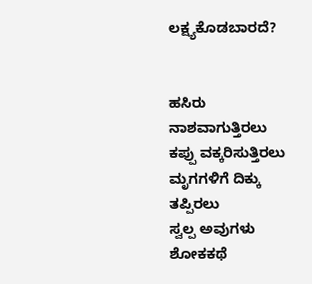ಲಕ್ಷ್ಯಕೊಡಬಾರದೆ?


ಹಸಿರು ನಾಶವಾಗುತ್ತಿರಲು
ಕಪ್ಪು ವಕ್ಕರಿಸುತ್ತಿರಲು
ಮೃಗಗಳಿಗೆ ದಿಕ್ಕು ತಪ್ಪಿರಲು
ಸ್ವಲ್ಪ ಅವುಗಳು ಶೋಕಕಥೆ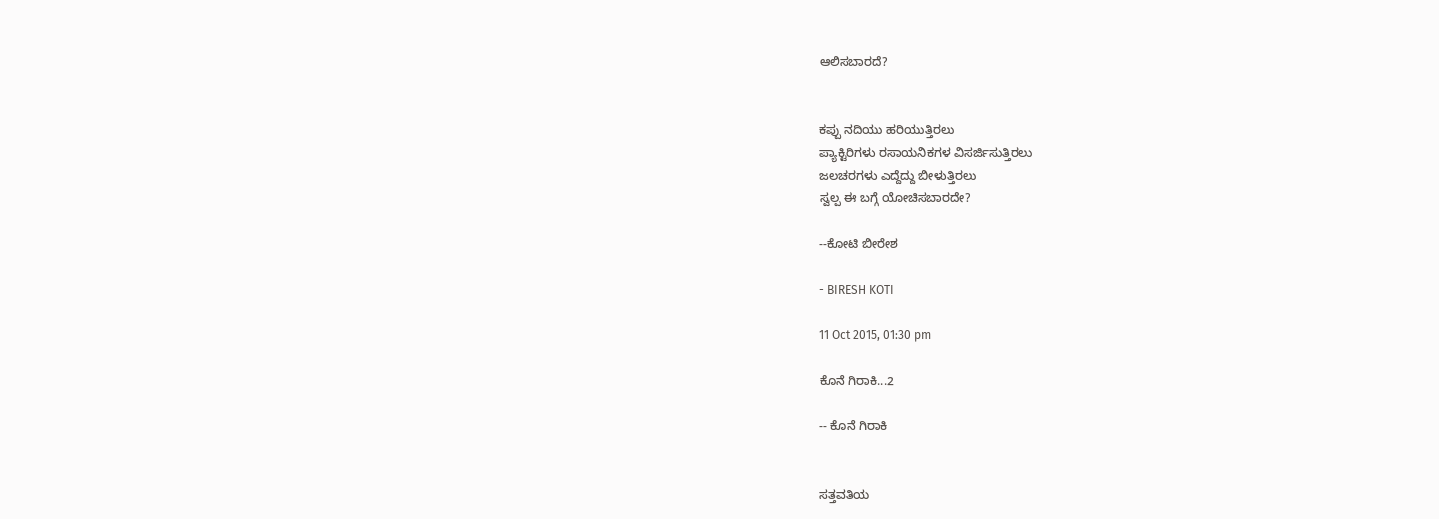ಆಲಿಸಬಾರದೆ?


ಕಪ್ಪು ನದಿಯು ಹರಿಯುತ್ತಿರಲು
ಪ್ಯಾಕ್ಟಿರಿಗಳು ರಸಾಯನಿಕಗಳ ವಿಸರ್ಜಿಸುತ್ತಿರಲು
ಜಲಚರಗಳು ಎದ್ದೆದ್ದು ಬೀಳುತ್ತಿರಲು
ಸ್ವಲ್ಪ ಈ ಬಗ್ಗೆ ಯೋಚಿಸಬಾರದೇ?

--ಕೋಟಿ ಬೀರೇಶ

- BIRESH KOTI

11 Oct 2015, 01:30 pm

ಕೊನೆ ಗಿರಾಕಿ...2

-- ಕೊನೆ ಗಿರಾಕಿ


ಸತ್ತವತಿಯ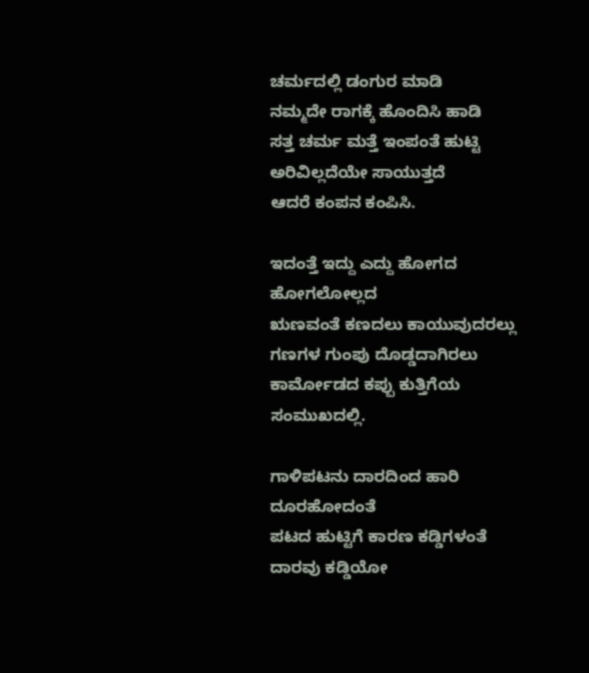ಚರ್ಮದಲ್ಲಿ ಡಂಗುರ ಮಾಡಿ
ನಮ್ಮದೇ ರಾಗಕ್ಕೆ ಹೊಂದಿಸಿ ಹಾಡಿ
ಸತ್ತ ಚರ್ಮ ಮತ್ತೆ ಇಂಪಂತೆ ಹುಟ್ಟಿ
ಅರಿವಿಲ್ಲದೆಯೇ ಸಾಯುತ್ತದೆ
ಆದರೆ ಕಂಪನ ಕಂಪಿಸಿ.

ಇದಂತ್ತೆ ಇದ್ದು ಎದ್ದು ಹೋಗದ ಹೋಗಲೋಲ್ಲದ
ಋಣವಂತೆ ಕಣದಲು ಕಾಯುವುದರಲ್ಲು
ಗಣಗಳ ಗುಂಪು ದೊಡ್ಡದಾಗಿರಲು
ಕಾರ್ಮೋಡದ ಕಪ್ಪು ಕುತ್ತಿಗೆಯ ಸಂಮುಖದಲ್ಲಿ.

ಗಾಳಿಪಟನು ದಾರದಿಂದ ಹಾರಿ ದೂರಹೋದಂತೆ
ಪಟದ ಹುಟ್ಟಿಗೆ ಕಾರಣ ಕಡ್ಡಿಗಳಂತೆ
ದಾರವು ಕಡ್ಡಿಯೋ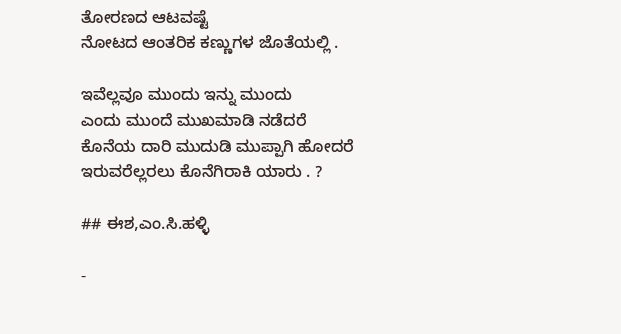ತೋರಣದ ಆಟವಷ್ಟೆ
ನೋಟದ ಆಂತರಿಕ ಕಣ್ಣುಗಳ ಜೊತೆಯಲ್ಲಿ .

ಇವೆಲ್ಲವೂ ಮುಂದು ಇನ್ನು ಮುಂದು
ಎಂದು ಮುಂದೆ ಮುಖಮಾಡಿ ನಡೆದರೆ
ಕೊನೆಯ ದಾರಿ ಮುದುಡಿ ಮುಪ್ಪಾಗಿ ಹೋದರೆ
ಇರುವರೆಲ್ಲರಲು ಕೊನೆಗಿರಾಕಿ ಯಾರು . ?

## ಈಶ,ಎಂ.ಸಿ.ಹಳ್ಳಿ

-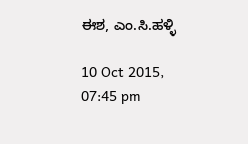ಈಶ, ಎಂ.ಸಿ.ಹಳ್ಳಿ

10 Oct 2015, 07:45 pm